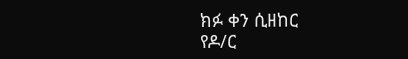ክፉ ቀን ሲዘከር
የዶ/ር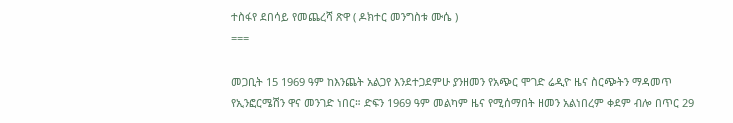ተስፋየ ደበሳይ የመጨረሻ ጽዋ ( ዶክተር መንግስቱ ሙሴ )
===

መጋቢት 15 1969 ዓም ከእንጨት አልጋየ እንደተጋደምሁ ያንዘመን የአጭር ሞገድ ሬዲዮ ዜና ስርጭትን ማዳመጥ የኢንፎርሜሽን ዋና መንገድ ነበር። ድፍን 1969 ዓም መልካም ዜና የሚሰማበት ዘመን አልነበረም ቀደም ብሎ በጥር 29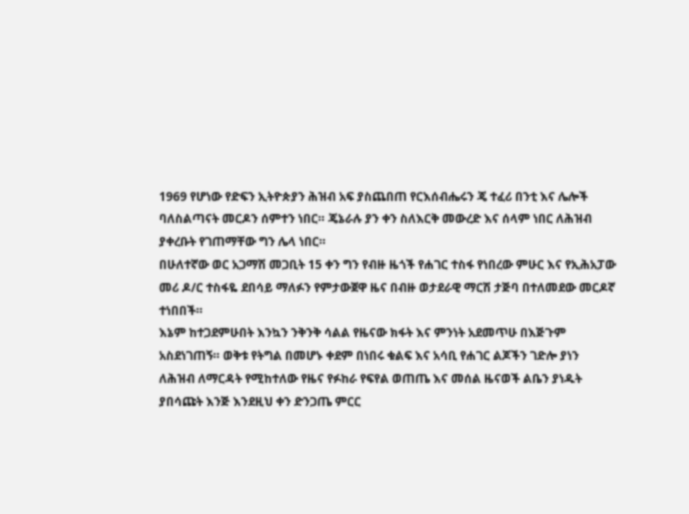1969 የሆነው የድፍን ኢትዮጵያን ሕዝብ አፍ ያስጨበጠ የርእሰብሔሩን ጄ ተፈሪ በንቲ እና ሌሎች ባለስልጣናት መርዶን ሰምተን ነበር። ጄኔራሉ ያን ቀን ስለእርቅ መውረድ እና ሰላም ነበር ለሕዝብ ያቀረቡት የገጠማቸው ግን ሌላ ነበር።
በሁለተኛው ወር አጋማሽ መጋቢት 15 ቀን ግን የብዙ ዜጎች የሐገር ተስፋ የነበረው ምሁር እና የኢሕአፓው መሪ ዶ/ር ተስፋዬ ደበሳይ ማለፉን የምታውጀዋ ዜና በብዙ ወታደራዊ ማርሽ ታጅባ በተለመደው መርዶኛ ተነበበች።
እኔም ከተጋደምሁበት እንኳን ንቅንቅ ሳልል የዜናው ክፋት እና ምንነት አደመጥሁ በእጅጉም አስደነገጠኝ። ወቅቱ የትግል በመሆኑ ቀደም በነበሩ ቁልፍ እና አሳቢ የሐገር ልጆችን ገድሎ ያነን ለሕዝብ ለማርዳት የሚከተለው የዜና የፉከራ የፍየል ወጠጤ እና መሰል ዜናወች ልቤን ያነዱት ያበሳጩት እንጅ እንደዚህ ቀን ድንጋጤ ምርር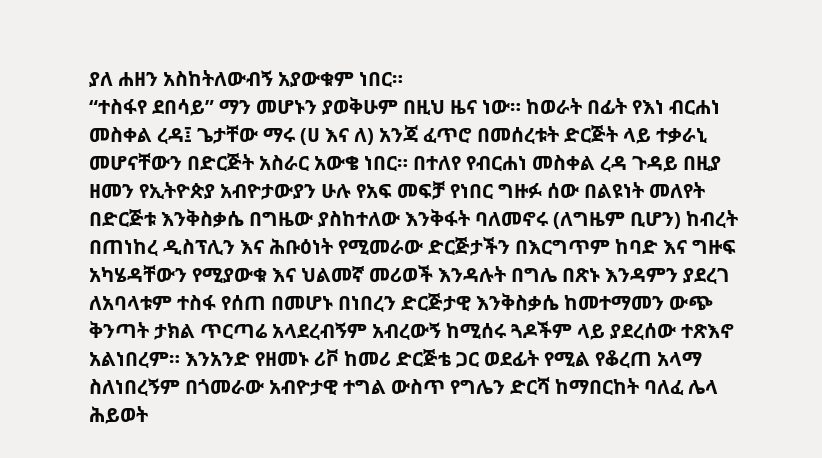ያለ ሐዘን አስከትለውብኝ አያውቁም ነበር።
“ተስፋየ ደበሳይ” ማን መሆኑን ያወቅሁም በዚህ ዜና ነው። ከወራት በፊት የእነ ብርሐነ መስቀል ረዳ፤ ጌታቸው ማሩ (ሀ እና ለ) አንጃ ፈጥሮ በመሰረቱት ድርጅት ላይ ተቃራኒ መሆናቸውን በድርጅት አስራር አውቄ ነበር። በተለየ የብርሐነ መስቀል ረዳ ጉዳይ በዚያ ዘመን የኢትዮጵያ አብዮታውያን ሁሉ የአፍ መፍቻ የነበር ግዙፉ ሰው በልዩነት መለየት በድርጅቱ እንቅስቃሴ በግዜው ያስከተለው እንቅፋት ባለመኖሩ (ለግዜም ቢሆን) ከብረት በጠነከረ ዲስፕሊን እና ሕቡዕነት የሚመራው ድርጅታችን በእርግጥም ከባድ እና ግዙፍ አካሄዳቸውን የሚያውቁ እና ህልመኛ መሪወች እንዳሉት በግሌ በጽኑ እንዳምን ያደረገ ለአባላቱም ተስፋ የሰጠ በመሆኑ በነበረን ድርጅታዊ እንቅስቃሴ ከመተማመን ውጭ ቅንጣት ታክል ጥርጣሬ አላደረብኝም አብረውኝ ከሚሰሩ ጓዶችም ላይ ያደረሰው ተጽእኖ አልነበረም። እንአንድ የዘመኑ ሪቮ ከመሪ ድርጅቴ ጋር ወደፊት የሚል የቆረጠ አላማ ስለነበረኝም በጎመራው አብዮታዊ ተግል ውስጥ የግሌን ድርሻ ከማበርከት ባለፈ ሌላ ሕይወት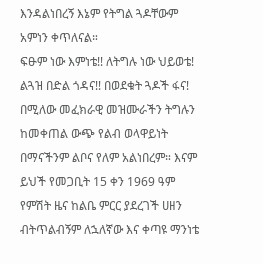እንዳልነበረኝ እኔም የትግል ጓዶቸውም አምነን ቀጥለናል።
ፍፁም ነው እምነቴ!! ለትግሉ ነው ህይወቴ!
ልጓዝ በድል ጎዳና!! በወደቁት ጓዶች ፋና!
በሚለው መፈክራዊ መዝሙራችን ትግሉን ከመቀጠል ውጭ የልብ ወላዋይነት በማናችንም ልቦና የለም አልነበረም። እናም ይህች የመጋቢት 15 ቀን 1969 ዓም የምሽት ዜና ከልቤ ምርር ያደረገች ሀዘን ብትጥልብኝም ለኋለኛው እና ቀጣዩ ማንነቴ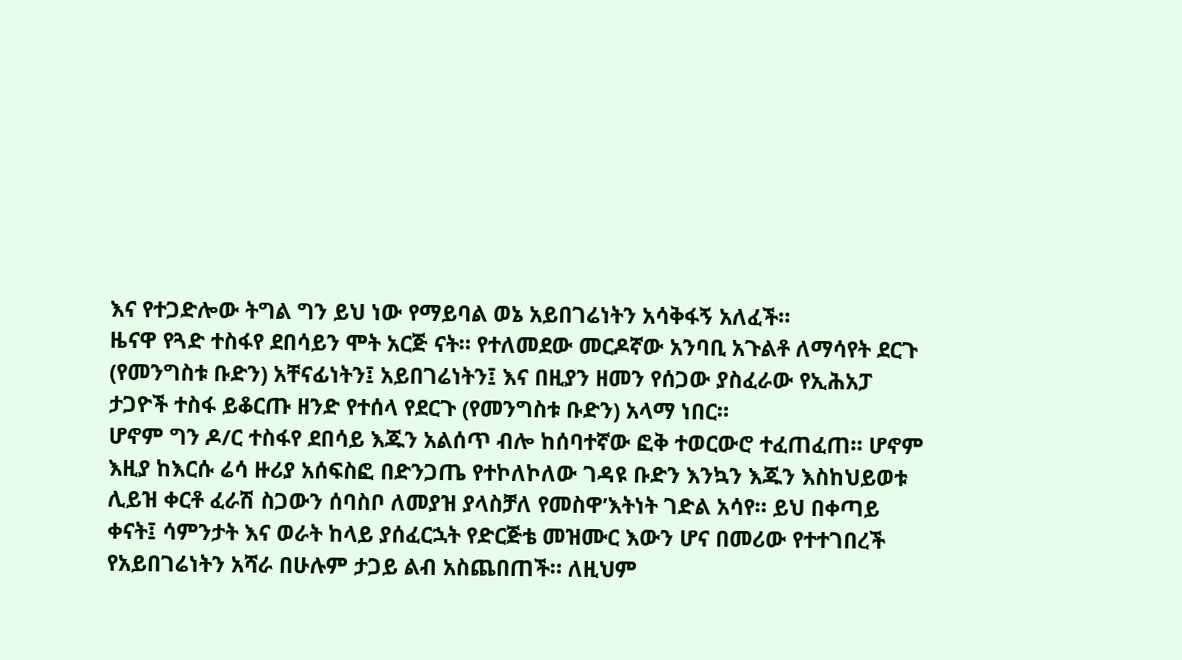እና የተጋድሎው ትግል ግን ይህ ነው የማይባል ወኔ አይበገሬነትን አሳቅፋኝ አለፈች።
ዜናዋ የጓድ ተስፋየ ደበሳይን ሞት አርጅ ናት። የተለመደው መርዶኛው አንባቢ አጉልቶ ለማሳየት ደርጉ (የመንግስቱ ቡድን) አቸናፊነትን፤ አይበገሬነትን፤ እና በዚያን ዘመን የሰጋው ያስፈራው የኢሕአፓ ታጋዮች ተስፋ ይቆርጡ ዘንድ የተሰላ የደርጉ (የመንግስቱ ቡድን) አላማ ነበር።
ሆኖም ግን ዶ/ር ተስፋየ ደበሳይ እጁን አልሰጥ ብሎ ከሰባተኛው ፎቅ ተወርውሮ ተፈጠፈጠ። ሆኖም እዚያ ከእርሱ ሬሳ ዙሪያ አሰፍስፎ በድንጋጤ የተኮለኮለው ገዳዩ ቡድን እንኳን እጁን እስከህይወቱ ሊይዝ ቀርቶ ፈራሽ ስጋውን ሰባስቦ ለመያዝ ያላስቻለ የመስዋ’እትነት ገድል አሳየ። ይህ በቀጣይ ቀናት፤ ሳምንታት እና ወራት ከላይ ያሰፈርኋት የድርጅቴ መዝሙር እውን ሆና በመሪው የተተገበረች የአይበገሬነትን አሻራ በሁሉም ታጋይ ልብ አስጨበጠች። ለዚህም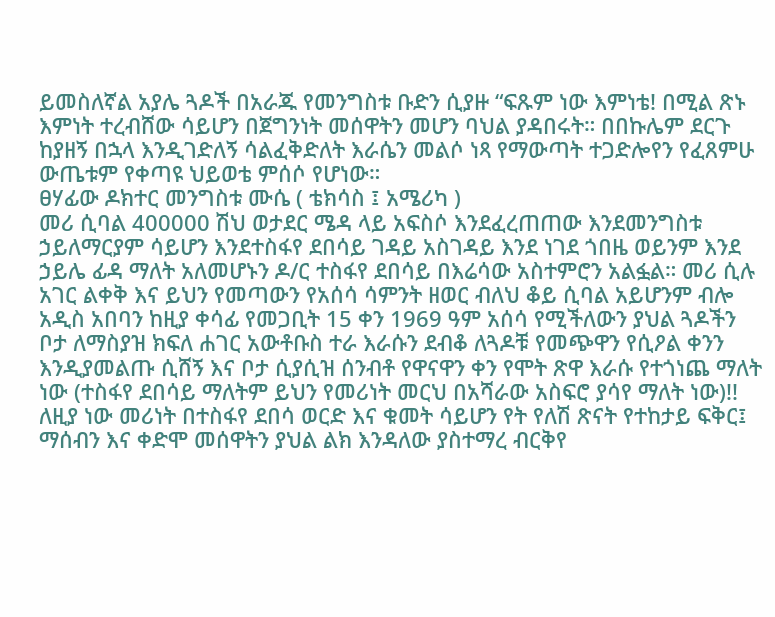ይመስለኛል አያሌ ጓዶች በአራጁ የመንግስቱ ቡድን ሲያዙ “ፍጹም ነው እምነቴ! በሚል ጽኑ እምነት ተረብሸው ሳይሆን በጀግንነት መሰዋትን መሆን ባህል ያዳበሩት። በበኩሌም ደርጉ ከያዘኝ በኋላ እንዲገድለኝ ሳልፈቅድለት እራሴን መልሶ ነጻ የማውጣት ተጋድሎየን የፈጸምሁ ውጤቱም የቀጣዩ ህይወቴ ምሰሶ የሆነው።
ፀሃፊው ዶክተር መንግስቱ ሙሴ ( ቴክሳስ ፤ አሜሪካ )
መሪ ሲባል 400000 ሽህ ወታደር ሜዳ ላይ አፍስሶ እንደፈረጠጠው እንደመንግስቱ ኃይለማርያም ሳይሆን እንደተስፋየ ደበሳይ ገዳይ አስገዳይ እንደ ነገደ ጎበዜ ወይንም እንደ ኃይሌ ፊዳ ማለት አለመሆኑን ዶ/ር ተስፋየ ደበሳይ በእሬሳው አስተምሮን አልፏል። መሪ ሲሉ አገር ልቀቅ እና ይህን የመጣውን የአሰሳ ሳምንት ዘወር ብለህ ቆይ ሲባል አይሆንም ብሎ አዲስ አበባን ከዚያ ቀሳፊ የመጋቢት 15 ቀን 1969 ዓም አሰሳ የሚችለውን ያህል ጓዶችን ቦታ ለማስያዝ ክፍለ ሐገር አውቶቡስ ተራ እራሱን ደብቆ ለጓዶቹ የመጭዋን የሲዖል ቀንን እንዲያመልጡ ሲሸኝ እና ቦታ ሲያሲዝ ሰንብቶ የዋናዋን ቀን የሞት ጽዋ እራሱ የተጎነጨ ማለት ነው (ተስፋየ ደበሳይ ማለትም ይህን የመሪነት መርህ በአሻራው አስፍሮ ያሳየ ማለት ነው)!! ለዚያ ነው መሪነት በተስፋየ ደበሳ ወርድ እና ቁመት ሳይሆን የት የለሽ ጽናት የተከታይ ፍቅር፤ ማሰብን እና ቀድሞ መሰዋትን ያህል ልክ እንዳለው ያስተማረ ብርቅየ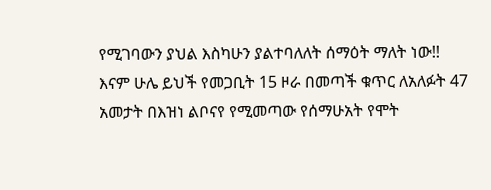የሚገባውን ያህል እስካሁን ያልተባለለት ሰማዕት ማለት ነው!!
እናም ሁሌ ይህች የመጋቢት 15 ዞራ በመጣች ቁጥር ለአለፉት 47 አመታት በእዝነ ልቦናየ የሚመጣው የሰማሁአት የሞት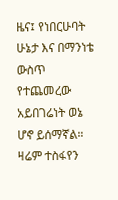ዜና፤ የነበርሁባት ሁኔታ እና በማንነቴ ውስጥ የተጨመረው አይበገሬነት ወኔ ሆኖ ይሰማኛል። ዛሬም ተስፋየን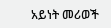አይነት መሪወች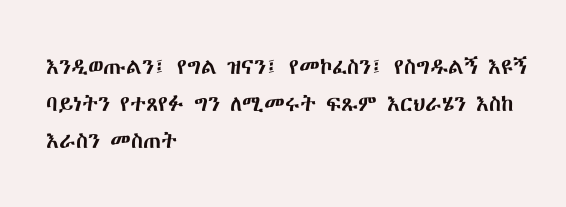እንዲወጡልን፤ የግል ዝናን፤ የመኮፈስን፤ የስግዱልኝ እዩኝ ባይነትን የተጸየፉ ግን ለሚመሩት ፍጹም እርህራሄን እስከ እራስን መስጠት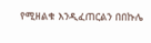የሚዘልቁ እንዲፈጠርልን በበኩሌ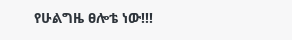የሁልግዜ ፀሎቴ ነው!!!